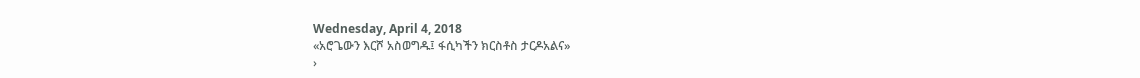Wednesday, April 4, 2018
«አሮጌውን እርሾ አስወግዱ፤ ፋሲካችን ክርስቶስ ታርዶአልና»
›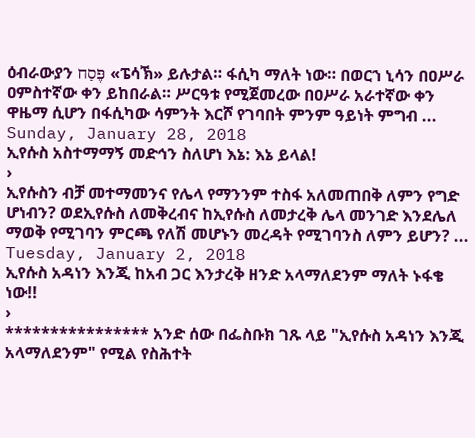ዕብራውያን פֶּסַח «ፔሳኽ» ይሉታል። ፋሲካ ማለት ነው። በወርኀ ኒሳን በዐሥራ ዐምስተኛው ቀን ይከበራል። ሥርዓቱ የሚጀመረው በዐሥራ አራተኛው ቀን ዋዜማ ሲሆን በፋሲካው ሳምንት እርሾ የገባበት ምንም ዓይነት ምግብ ...
Sunday, January 28, 2018
ኢየሱስ አስተማማኝ መድኅን ስለሆነ እኔ: እኔ ይላል!
›
ኢየሱስን ብቻ መተማመንና የሌላ የማንንም ተስፋ አለመጠበቅ ለምን የግድ ሆነብን? ወደኢየሱስ ለመቅረብና ከኢየሱስ ለመታረቅ ሌላ መንገድ እንደሌለ ማወቅ የሚገባን ምርጫ የለሽ መሆኑን መረዳት የሚገባንስ ለምን ይሆን? ...
Tuesday, January 2, 2018
ኢየሱስ አዳነን እንጂ ከአብ ጋር እንታረቅ ዘንድ አላማለደንም ማለት ኑፋቄ ነው!!
›
**************** አንድ ሰው በፌስቡክ ገጹ ላይ "ኢየሱስ አዳነን እንጂ አላማለደንም" የሚል የስሕተት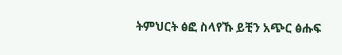ትምህርት ፅፎ ስላየኹ ይቺን አጭር ፅሑፍ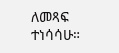ለመጻፍ ተነሳሳሁ።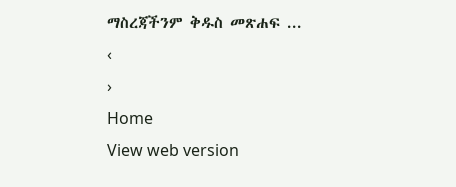ማስረጃችንም ቅዱስ መጽሐፍ ...
‹
›
Home
View web version